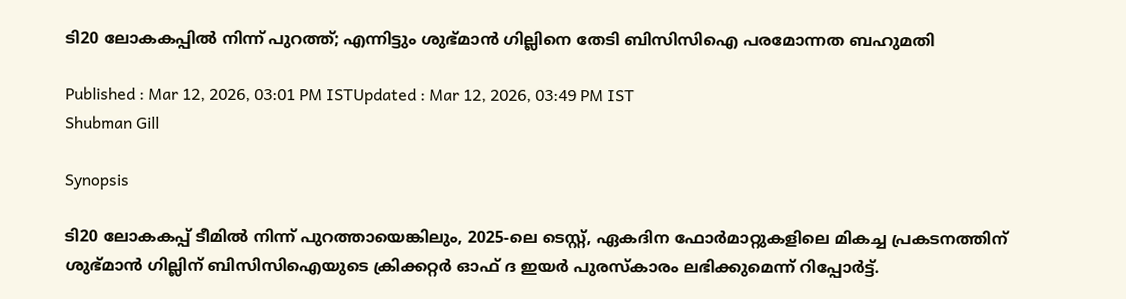ടി20 ലോകകപ്പില്‍ നിന്ന് പുറത്ത്; എന്നിട്ടും ശുഭ്മാന്‍ ഗില്ലിനെ തേടി ബിസിസിഐ പരമോന്നത ബഹുമതി

Published : Mar 12, 2026, 03:01 PM ISTUpdated : Mar 12, 2026, 03:49 PM IST
Shubman Gill

Synopsis

ടി20 ലോകകപ്പ് ടീമില്‍ നിന്ന് പുറത്തായെങ്കിലും, 2025-ലെ ടെസ്റ്റ്, ഏകദിന ഫോര്‍മാറ്റുകളിലെ മികച്ച പ്രകടനത്തിന് ശുഭ്മാന്‍ ഗില്ലിന് ബിസിസിഐയുടെ ക്രിക്കറ്റര്‍ ഓഫ് ദ ഇയര്‍ പുരസ്‌കാരം ലഭിക്കുമെന്ന് റിപ്പോർട്ട്.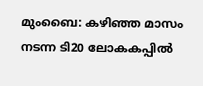മുംബൈ: കഴിഞ്ഞ മാസം നടന്ന ടി20 ലോകകപ്പില്‍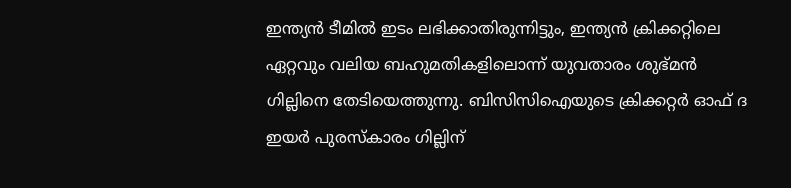ഇന്ത്യന്‍ ടീമില്‍ ഇടം ലഭിക്കാതിരുന്നിട്ടും, ഇന്ത്യന്‍ ക്രിക്കറ്റിലെ ഏറ്റവും വലിയ ബഹുമതികളിലൊന്ന് യുവതാരം ശുഭ്മന്‍ ഗില്ലിനെ തേടിയെത്തുന്നു. ബിസിസിഐയുടെ ക്രിക്കറ്റര്‍ ഓഫ് ദ ഇയര്‍ പുരസ്‌കാരം ഗില്ലിന്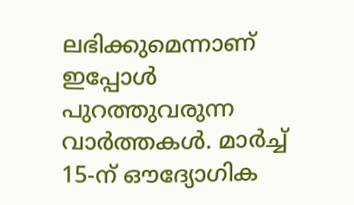ലഭിക്കുമെന്നാണ് ഇപ്പോള്‍ പുറത്തുവരുന്ന വാര്‍ത്തകള്‍. മാര്‍ച്ച് 15-ന് ഔദ്യോഗിക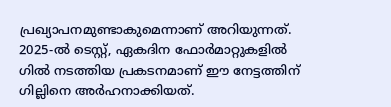പ്രഖ്യാപനമുണ്ടാകുമെന്നാണ് അറിയുന്നത്. 2025-ല്‍ ടെസ്റ്റ്, ഏകദിന ഫോര്‍മാറ്റുകളില്‍ ഗില്‍ നടത്തിയ പ്രകടനമാണ് ഈ നേട്ടത്തിന് ഗില്ലിനെ അര്‍ഹനാക്കിയത്.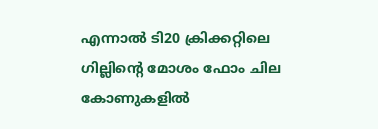എന്നാല്‍ ടി20 ക്രിക്കറ്റിലെ ഗില്ലിന്റെ മോശം ഫോം ചില കോണുകളില്‍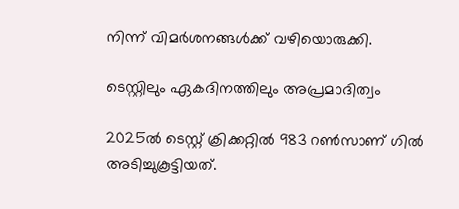നിന്ന് വിമര്‍ശനങ്ങള്‍ക്ക് വഴിയൊരുക്കി.

ടെസ്റ്റിലും ഏകദിനത്തിലും അപ്രമാദിത്വം

2025ല്‍ ടെസ്റ്റ് ക്രിക്കറ്റില്‍ 983 റണ്‍സാണ് ഗില്‍ അടിച്ചുകൂട്ടിയത്.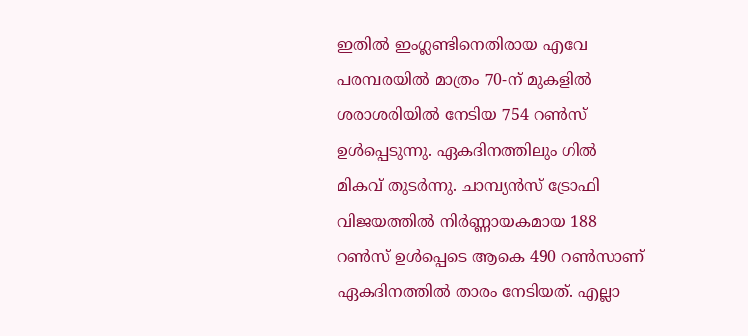ഇതില്‍ ഇംഗ്ലണ്ടിനെതിരായ എവേ പരമ്പരയില്‍ മാത്രം 70-ന് മുകളില്‍ ശരാശരിയില്‍ നേടിയ 754 റണ്‍സ് ഉള്‍പ്പെടുന്നു. ഏകദിനത്തിലും ഗില്‍ മികവ് തുടര്‍ന്നു. ചാമ്പ്യന്‍സ് ട്രോഫി വിജയത്തില്‍ നിര്‍ണ്ണായകമായ 188 റണ്‍സ് ഉള്‍പ്പെടെ ആകെ 490 റണ്‍സാണ് ഏകദിനത്തില്‍ താരം നേടിയത്. എല്ലാ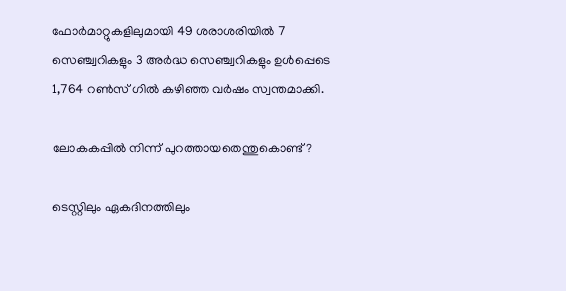ഫോര്‍മാറ്റുകളിലുമായി 49 ശരാശരിയില്‍ 7 സെഞ്ച്വറികളും 3 അര്‍ദ്ധ സെഞ്ച്വറികളും ഉള്‍പ്പെടെ 1,764 റണ്‍സ് ഗില്‍ കഴിഞ്ഞ വര്‍ഷം സ്വന്തമാക്കി.

ലോകകപ്പില്‍ നിന്ന് പുറത്തായതെന്തുകൊണ്ട്?

ടെസ്റ്റിലും ഏകദിനത്തിലും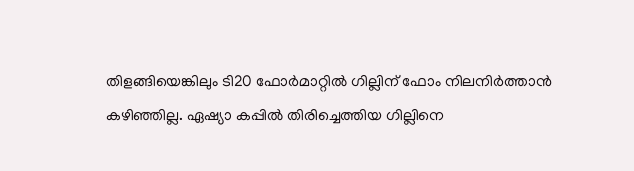തിളങ്ങിയെങ്കിലും ടി20 ഫോര്‍മാറ്റില്‍ ഗില്ലിന് ഫോം നിലനിര്‍ത്താന്‍ കഴിഞ്ഞില്ല. ഏഷ്യാ കപ്പില്‍ തിരിച്ചെത്തിയ ഗില്ലിനെ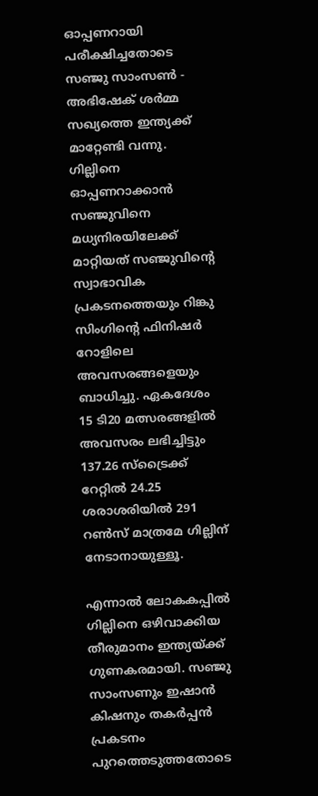ഓപ്പണറായി പരീക്ഷിച്ചതോടെ സഞ്ജു സാംസണ്‍ - അഭിഷേക് ശര്‍മ്മ സഖ്യത്തെ ഇന്ത്യക്ക് മാറ്റേണ്ടി വന്നു. ഗില്ലിനെ ഓപ്പണറാക്കാന്‍ സഞ്ജുവിനെ മധ്യനിരയിലേക്ക് മാറ്റിയത് സഞ്ജുവിന്റെ സ്വാഭാവിക പ്രകടനത്തെയും റിങ്കു സിംഗിന്റെ ഫിനിഷര്‍ റോളിലെ അവസരങ്ങളെയും ബാധിച്ചു. ഏകദേശം 15 ടി20 മത്സരങ്ങളില്‍ അവസരം ലഭിച്ചിട്ടും 137.26 സ്ട്രൈക്ക് റേറ്റില്‍ 24.25 ശരാശരിയില്‍ 291 റണ്‍സ് മാത്രമേ ഗില്ലിന് നേടാനായുള്ളൂ.

എന്നാല്‍ ലോകകപ്പില്‍ ഗില്ലിനെ ഒഴിവാക്കിയ തീരുമാനം ഇന്ത്യയ്ക്ക് ഗുണകരമായി. സഞ്ജു സാംസണും ഇഷാന്‍ കിഷനും തകര്‍പ്പന്‍ പ്രകടനം പുറത്തെടുത്തതോടെ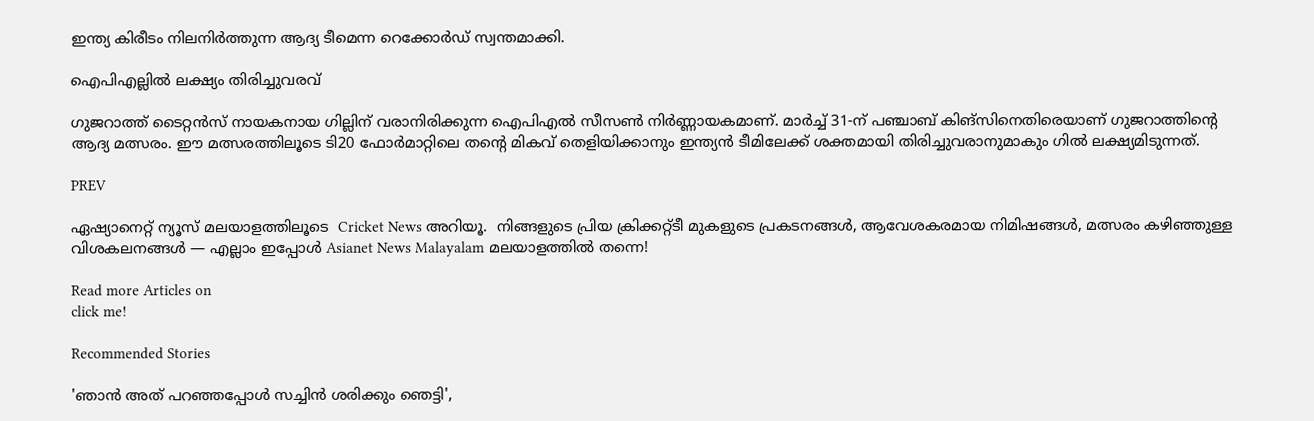ഇന്ത്യ കിരീടം നിലനിര്‍ത്തുന്ന ആദ്യ ടീമെന്ന റെക്കോര്‍ഡ് സ്വന്തമാക്കി.

ഐപിഎല്ലില്‍ ലക്ഷ്യം തിരിച്ചുവരവ്

ഗുജറാത്ത് ടൈറ്റന്‍സ് നായകനായ ഗില്ലിന് വരാനിരിക്കുന്ന ഐപിഎല്‍ സീസണ്‍ നിര്‍ണ്ണായകമാണ്. മാര്‍ച്ച് 31-ന് പഞ്ചാബ് കിങ്സിനെതിരെയാണ് ഗുജറാത്തിന്റെ ആദ്യ മത്സരം. ഈ മത്സരത്തിലൂടെ ടി20 ഫോര്‍മാറ്റിലെ തന്റെ മികവ് തെളിയിക്കാനും ഇന്ത്യന്‍ ടീമിലേക്ക് ശക്തമായി തിരിച്ചുവരാനുമാകും ഗില്‍ ലക്ഷ്യമിടുന്നത്.

PREV

ഏഷ്യാനെറ്റ് ന്യൂസ് മലയാളത്തിലൂടെ  Cricket News അറിയൂ.  നിങ്ങളുടെ പ്രിയ ക്രിക്കറ്റ്ടീ മുകളുടെ പ്രകടനങ്ങൾ, ആവേശകരമായ നിമിഷങ്ങൾ, മത്സരം കഴിഞ്ഞുള്ള വിശകലനങ്ങൾ — എല്ലാം ഇപ്പോൾ Asianet News Malayalam മലയാളത്തിൽ തന്നെ!

Read more Articles on
click me!

Recommended Stories

'ഞാൻ അത് പറഞ്ഞപ്പോൾ സച്ചിൻ ശരിക്കും ഞെട്ടി',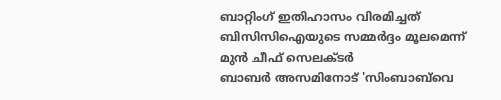ബാറ്റിംഗ് ഇതിഹാസം വിരമിച്ചത് ബിസിസിഐയുടെ സമ്മര്‍ദ്ദം മൂലമെന്ന് മുന്‍ ചീഫ് സെലക്ടര്‍
ബാബര്‍ അസമിനോട് 'സിംബാബ്‌വെ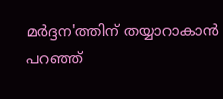മര്‍ദ്ദന'ത്തിന് തയ്യാറാകാന്‍ പറഞ്ഞ്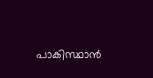പാകിസ്ഥാന്‍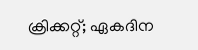ക്രിക്കറ്റ്; ഏകദിന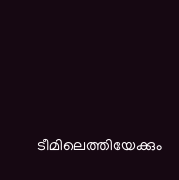ടീമിലെത്തിയേക്കും